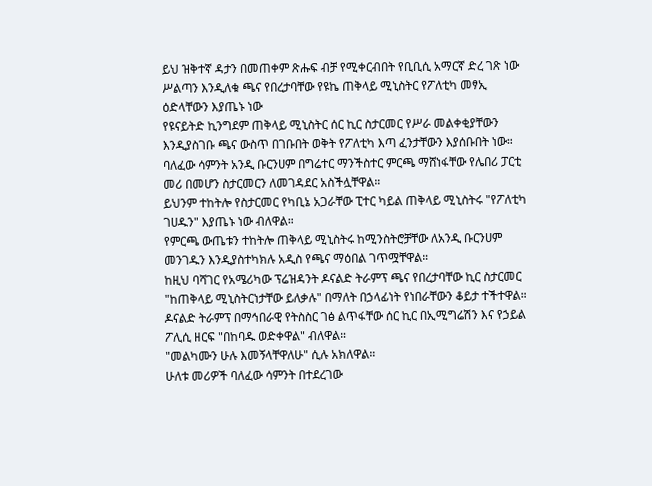ይህ ዝቅተኛ ዳታን በመጠቀም ጽሑፍ ብቻ የሚቀርብበት የቢቢሲ አማርኛ ድረ ገጽ ነው
ሥልጣን እንዲለቁ ጫና የበረታባቸው የዩኬ ጠቅላይ ሚኒስትር የፖለቲካ መፃኢ ዕድላቸውን እያጤኑ ነው
የዩናይትድ ኪንግደም ጠቅላይ ሚኒስትር ሰር ኪር ስታርመር የሥራ መልቀቂያቸውን እንዲያስገቡ ጫና ውስጥ በገቡበት ወቅት የፖለቲካ እጣ ፈንታቸውን እያሰቡበት ነው።
ባለፈው ሳምንት አንዲ ቡርንሀም በግሬተር ማንችስተር ምርጫ ማሸነፋቸው የሌበሪ ፓርቲ መሪ በመሆን ስታርመርን ለመገዳደር አስችሏቸዋል።
ይህንም ተከትሎ የስታርመር የካቢኔ አጋራቸው ፒተር ካይል ጠቅላይ ሚኒስትሩ "የፖለቲካ ገሀዱን" እያጤኑ ነው ብለዋል።
የምርጫ ውጤቱን ተከትሎ ጠቅላይ ሚኒስትሩ ከሚንስትሮቻቸው ለአንዲ ቡርንሀም መንገዱን እንዲያስተካክሉ አዲስ የጫና ማዕበል ገጥሟቸዋል።
ከዚህ ባሻገር የአሜሪካው ፕሬዝዳንት ዶናልድ ትራምፕ ጫና የበረታባቸው ኪር ስታርመር "ከጠቅላይ ሚኒስትርነታቸው ይለቃሉ" በማለት በኃላፊነት የነበራቸውን ቆይታ ተችተዋል።
ዶናልድ ትራምፕ በማኅበራዊ የትስስር ገፅ ልጥፋቸው ሰር ኪር በኢሚግሬሽን እና የኃይል ፖሊሲ ዘርፍ "በከባዱ ወድቀዋል" ብለዋል።
"መልካሙን ሁሉ እመኝላቸዋለሁ" ሲሉ አክለዋል።
ሁለቱ መሪዎች ባለፈው ሳምንት በተደረገው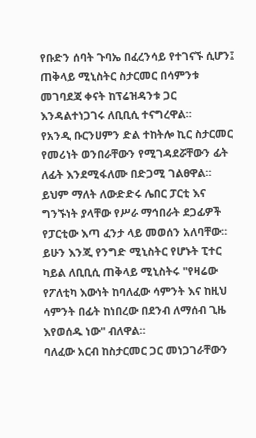የቡድን ሰባት ጉባኤ በፈረንሳይ የተገናኙ ሲሆን፤ ጠቅላይ ሚኒስትር ስታርመር በሳምንቱ መገባደጃ ቀናት ከፕሬዝዳንቱ ጋር እንዳልተነጋገሩ ለቢቢሲ ተናግረዋል።
የአንዲ ቡርንሀምን ድል ተከትሎ ኪር ስታርመር የመሪነት ወንበራቸውን የሚገዳደሯቸውን ፊት ለፊት እንደሚፋለሙ በድጋሚ ገልፀዋል። ይህም ማለት ለውድድሩ ሌበር ፓርቲ እና ግንኙነት ያላቸው የሥራ ማኅበራት ደጋፊዎች የፓርቲው እጣ ፈንታ ላይ መወሰን አለባቸው።
ይሁን እንጂ የንግድ ሚኒስትር የሆኑት ፒተር ካይል ለቢቢሲ ጠቅላይ ሚኒስትሩ "የዛሬው የፖለቲካ እውነት ከባለፈው ሳምንት እና ከዚህ ሳምንት በፊት ከነበረው በደንብ ለማሰብ ጊዜ እየወሰዱ ነው" ብለዋል።
ባለፈው አርብ ከስታርመር ጋር መነጋገራቸውን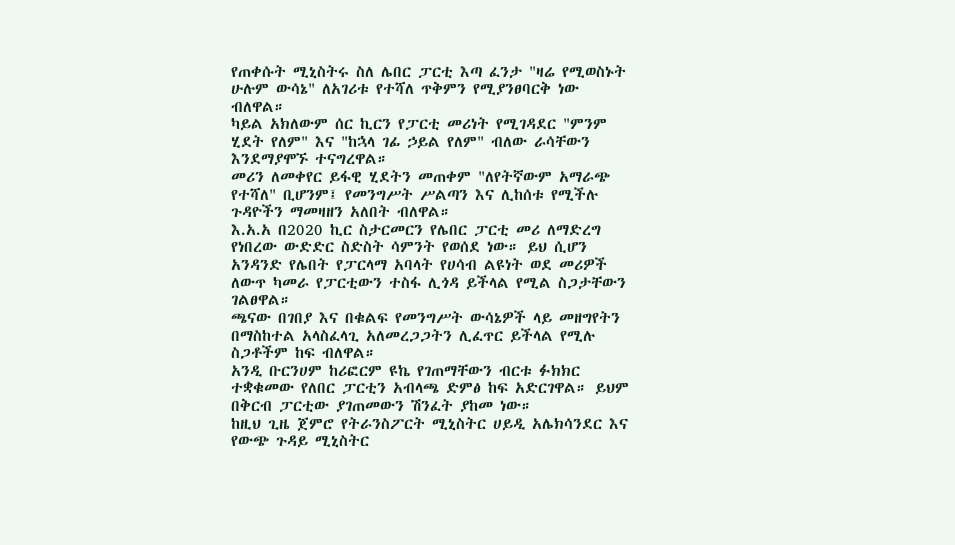የጠቀሱት ሚኒስትሩ ስለ ሌበር ፓርቲ እጣ ፈንታ "ዛሬ የሚወስኑት ሁሉም ውሳኔ" ለአገሪቱ የተሻለ ጥቅምን የሚያንፀባርቅ ነው ብለዋል።
ካይል አክለውም ሰር ኪርን የፓርቲ መሪነት የሚገዳደር "ምንም ሂደት የለም" እና "ከኋላ ገፊ ኃይል የለም" ብለው ራሳቸውን እንደማያሞኙ ተናግረዋል።
መሪን ለመቀየር ይፋዊ ሂደትን መጠቀም "ለየትኛውም አማራጭ የተሻለ" ቢሆንም፤ የመንግሥት ሥልጣን እና ሊከሰቱ የሚችሉ ጉዳዮችን ማመዛዘን አለበት ብለዋል።
እ.አ.አ በ2020 ኪር ስታርመርን የሌበር ፓርቲ መሪ ለማድረግ የነበረው ውድድር ስድስት ሳምንት የወሰደ ነው። ይህ ሲሆን አንዳንድ የሌበት የፓርላማ አባላት የሀሳብ ልዩነት ወደ መሪዎች ለውጥ ካመራ የፓርቲውን ተስፋ ሊጎዳ ይችላል የሚል ስጋታቸውን ገልፀዋል።
ጫናው በገበያ እና በቁልፍ የመንግሥት ውሳኔዎች ላይ መዘግየትን በማስከተል አላስፈላጊ አለመረጋጋትን ሊፈጥር ይችላል የሚሉ ስጋቶችም ከፍ ብለዋል።
አንዲ ቡርንሀም ከሪፎርም ዩኬ የገጠማቸውን ብርቱ ፉክክር ተቋቁመው የለበር ፓርቲን አብላጫ ድምፅ ከፍ አድርገዋል። ይህም በቅርብ ፓርቲው ያገጠመውን ሽንፈት ያከመ ነው።
ከዚህ ጊዜ ጀምሮ የትራንስፖርት ሚኒስትር ሀይዲ አሌክሳንደር እና የውጭ ጉዳይ ሚኒስትር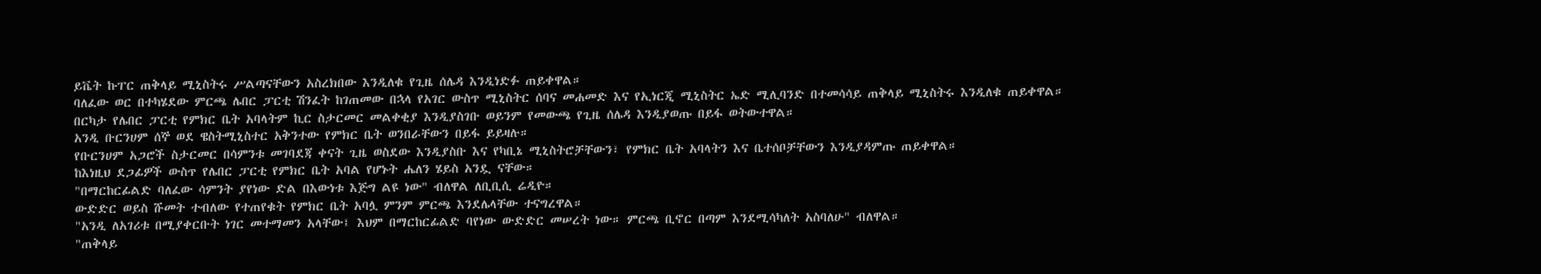ይቬት ኩፐር ጠቅላይ ሚኒስትሩ ሥልጣናቸውን አስረክበው እንዲለቁ የጊዜ ሰሌዳ እንዲነድፉ ጠይቀዋል።
ባለፈው ወር በተካሄደው ምርጫ ሌበር ፓርቲ ሽንፈት ከገጠመው በኋላ የአገር ውስጥ ሚኒስትር ሰባና መሐመድ እና የኢነርጂ ሚኒስትር ኤድ ሚሊባንድ በተመሳሳይ ጠቅላይ ሚኒስትሩ እንዲለቁ ጠይቀዋል።
በርካታ የሌበር ፓርቲ የምክር ቤት አባላትም ኪር ስታርመር መልቀቂያ እንዲያስገቡ ወይንም የመውጫ የጊዜ ሰሌዳ እንዲያወጡ በይፋ ወትውተዋል።
አንዲ ቡርንሀም ሰኞ ወደ ዌስትሚኒስተር አቅንተው የምክር ቤት ወንበራቸውን በይፋ ይይዛሉ።
የቡርንሀም አጋሮች ስታርመር በሳምንቱ መገባደጃ ቀናት ጊዜ ወስደው እንዲያስቡ እና የካቢኔ ሚኒስትሮቻቸውን፣ የምክር ቤት አባላትን እና ቤተሰቦቻቸውን እንዲያዳምጡ ጠይቀዋል።
ከእነዚህ ደጋፊዎች ውስጥ የሌበር ፓርቲ የምክር ቤት አባል የሆኑት ሔለን ሄይስ አንዷ ናቸው።
"በማርከርፊልድ ባለፈው ሳምንት ያየነው ድል በእውነቱ እጅግ ልዩ ነው" ብለዋል ለቢቢሲ ሬዲዮ።
ውድድር ወይስ ሹመት ተብለው የተጠየቁት የምክር ቤት አባሏ ምንም ምርጫ እንደሌላቸው ተናግረዋል።
"አንዲ ለአገሪቱ በሚያቀርቡት ነገር መተማመን አላቸው፤ እህም በማርከርፊልድ ባየነው ውድድር መሠረት ነው። ምርጫ ቢኖር በጣም እንደሚሳካለት አስባለሁ" ብለዋል።
"ጠቅላይ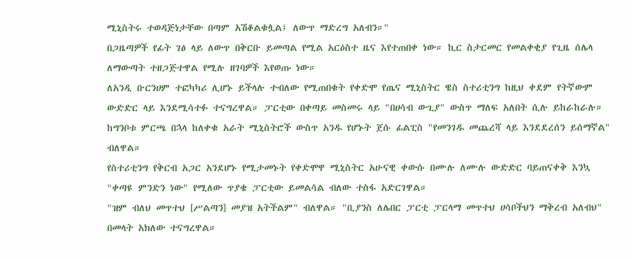ሚኒስትሩ ተወዳጅነታቸው በጣም አሽቆልቁሏል፤ ለውጥ ማድረግ አለብን።"
በጋዜጣዎች የፊት ገፅ ላይ ለውጥ በቅርቡ ይመጣል የሚል አርዕስተ ዜና እየተጠበቀ ነው። ኪር ስታርመር የመልቀቂያ የጊዜ ሰሌላ ለማውጣት ተዘጋጅተዋል የሚሉ ዘገባዎች እየወጡ ነው።
ለአንዲ ቡርንሀም ተፎካካሪ ሊሆኑ ይችላሉ ተብለው የሚጠበቁት የቀድሞ የጤና ሚኒስትር ዌስ ስተሪቲንግ ከዚህ ቀደም የትኛውም ውድድር ላይ እንደሚሳተፉ ተናግረዋል። ፓርቲው በቀጣይ መስመሩ ላይ "በሀሳብ ውጊያ" ውስጥ ማለፍ አለበት ሲሉ ይከራከራሉ።
ከግንቦቱ ምርጫ በኋላ ከለቀቁ አራት ሚኒስትሮች ውስጥ አንዱ የሆኑት ጀሱ ፊልፒስ "የመንገዱ መጨረሻ ላይ እንደደረሰን ይሰማኛል" ብለዋል።
የስተሪቲንግ የቅርብ አጋር አንደሆኑ የሚታመኑት የቀድሞዋ ሚኒስትር አሁናዊ ቀውሱ በሙሉ ለሙሉ ውድድር ባይጠናቀቅ እንኳ "ቀጣዩ ምንድን ነው" የሚለው ጥያቄ ፓርቲው ይመልሳል ብለው ተስፋ አድርገዋል።
"ዝም ብለህ መጥተህ [ሥልጣን] መያዝ አትችልም" ብለዋል። "ቢያንስ ለሌበር ፓርቲ ፓርላማ መጥተህ ሀሳቦችህን ማቅረብ አለብህ" በመላት አክለው ተናግረዋል።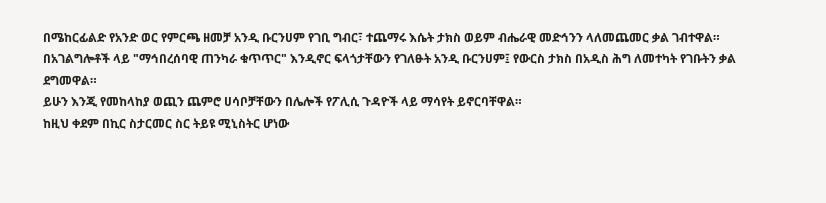በሜከርፊልድ የአንድ ወር የምርጫ ዘመቻ አንዲ ቡርንሀም የገቢ ግብር፣ ተጨማሩ እሴት ታክስ ወይም ብሔራዊ መድኅንን ላለመጨመር ቃል ገብተዋል።
በአገልግሎቶች ላይ "ማኅበረሰባዊ ጠንካራ ቁጥጥር" እንዲኖር ፍላጎታቸውን የገለፁት አንዲ ቡርንሀም፤ የውርስ ታክስ በአዲስ ሕግ ለመተካት የገቡትን ቃል ደግመዋል።
ይሁን እንጂ የመከላከያ ወጪን ጨምሮ ሀሳቦቻቸውን በሌሎች የፖሊሲ ጉዳዮች ላይ ማሳየት ይኖርባቸዋል።
ከዚህ ቀደም በኪር ስታርመር ስር ትይዩ ሚኒስትር ሆነው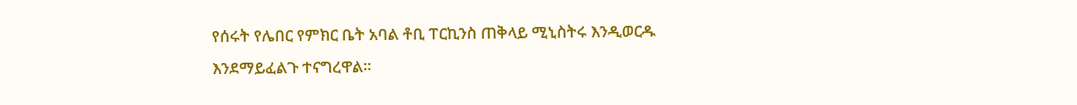የሰሩት የሌበር የምክር ቤት አባል ቶቢ ፐርኪንስ ጠቅላይ ሚኒስትሩ እንዲወርዱ እንደማይፈልጉ ተናግረዋል።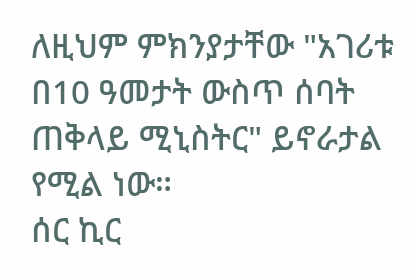ለዚህም ምክንያታቸው "አገሪቱ በ10 ዓመታት ውስጥ ሰባት ጠቅላይ ሚኒስትር" ይኖራታል የሚል ነው።
ሰር ኪር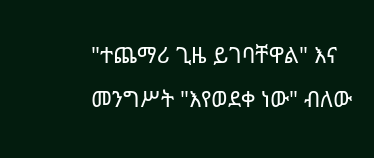"ተጨማሪ ጊዜ ይገባቸዋል" እና መንግሥት "እየወደቀ ነው" ብለው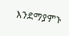እንደማያምኑ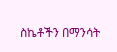ስኬቶችን በማንሳት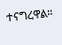ተናግረዋል።